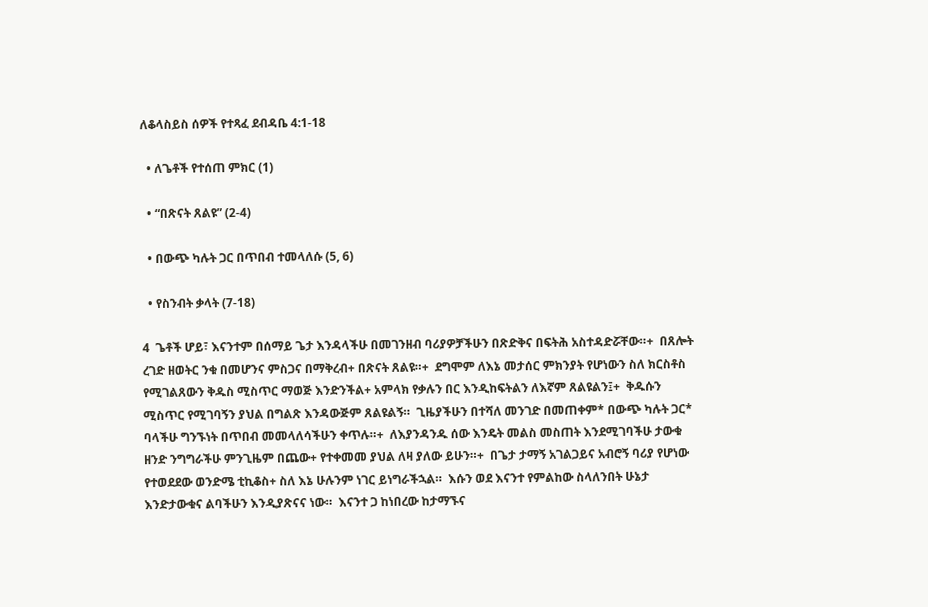ለቆላስይስ ሰዎች የተጻፈ ደብዳቤ 4:1-18

  • ለጌቶች የተሰጠ ምክር (1)

  • “በጽናት ጸልዩ” (2-4)

  • በውጭ ካሉት ጋር በጥበብ ተመላለሱ (5, 6)

  • የስንብት ቃላት (7-18)

4  ጌቶች ሆይ፣ እናንተም በሰማይ ጌታ እንዳላችሁ በመገንዘብ ባሪያዎቻችሁን በጽድቅና በፍትሕ አስተዳድሯቸው።+  በጸሎት ረገድ ዘወትር ንቁ በመሆንና ምስጋና በማቅረብ+ በጽናት ጸልዩ።+  ደግሞም ለእኔ መታሰር ምክንያት የሆነውን ስለ ክርስቶስ የሚገልጸውን ቅዱስ ሚስጥር ማወጅ እንድንችል+ አምላክ የቃሉን በር እንዲከፍትልን ለእኛም ጸልዩልን፤+  ቅዱሱን ሚስጥር የሚገባኝን ያህል በግልጽ እንዳውጅም ጸልዩልኝ።  ጊዜያችሁን በተሻለ መንገድ በመጠቀም* በውጭ ካሉት ጋር* ባላችሁ ግንኙነት በጥበብ መመላለሳችሁን ቀጥሉ።+  ለእያንዳንዱ ሰው እንዴት መልስ መስጠት እንደሚገባችሁ ታውቁ ዘንድ ንግግራችሁ ምንጊዜም በጨው+ የተቀመመ ያህል ለዛ ያለው ይሁን።+  በጌታ ታማኝ አገልጋይና አብሮኝ ባሪያ የሆነው የተወደደው ወንድሜ ቲኪቆስ+ ስለ እኔ ሁሉንም ነገር ይነግራችኋል።  እሱን ወደ እናንተ የምልከው ስላለንበት ሁኔታ እንድታውቁና ልባችሁን እንዲያጽናና ነው።  እናንተ ጋ ከነበረው ከታማኙና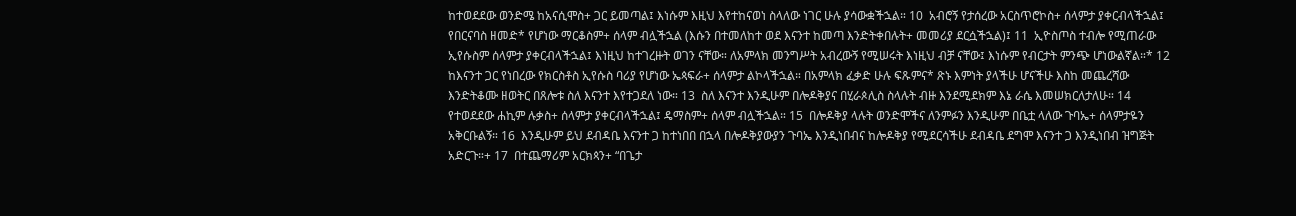ከተወደደው ወንድሜ ከአናሲሞስ+ ጋር ይመጣል፤ እነሱም እዚህ እየተከናወነ ስላለው ነገር ሁሉ ያሳውቋችኋል። 10  አብሮኝ የታሰረው አርስጥሮኮስ+ ሰላምታ ያቀርብላችኋል፤ የበርናባስ ዘመድ* የሆነው ማርቆስም+ ሰላም ብሏችኋል (እሱን በተመለከተ ወደ እናንተ ከመጣ እንድትቀበሉት+ መመሪያ ደርሷችኋል)፤ 11  ኢዮስጦስ ተብሎ የሚጠራው ኢየሱስም ሰላምታ ያቀርብላችኋል፤ እነዚህ ከተገረዙት ወገን ናቸው። ለአምላክ መንግሥት አብረውኝ የሚሠሩት እነዚህ ብቻ ናቸው፤ እነሱም የብርታት ምንጭ ሆነውልኛል።* 12  ከእናንተ ጋር የነበረው የክርስቶስ ኢየሱስ ባሪያ የሆነው ኤጳፍራ+ ሰላምታ ልኮላችኋል። በአምላክ ፈቃድ ሁሉ ፍጹምና* ጽኑ እምነት ያላችሁ ሆናችሁ እስከ መጨረሻው እንድትቆሙ ዘወትር በጸሎቱ ስለ እናንተ እየተጋደለ ነው። 13  ስለ እናንተ እንዲሁም በሎዶቅያና በሂራጶሊስ ስላሉት ብዙ እንደሚደክም እኔ ራሴ እመሠክርለታለሁ። 14  የተወደደው ሐኪም ሉቃስ+ ሰላምታ ያቀርብላችኋል፤ ዴማስም+ ሰላም ብሏችኋል። 15  በሎዶቅያ ላሉት ወንድሞችና ለንምፉን እንዲሁም በቤቷ ላለው ጉባኤ+ ሰላምታዬን አቅርቡልኝ። 16  እንዲሁም ይህ ደብዳቤ እናንተ ጋ ከተነበበ በኋላ በሎዶቅያውያን ጉባኤ እንዲነበብና ከሎዶቅያ የሚደርሳችሁ ደብዳቤ ደግሞ እናንተ ጋ እንዲነበብ ዝግጅት አድርጉ።+ 17  በተጨማሪም አርክጳን+ “በጌታ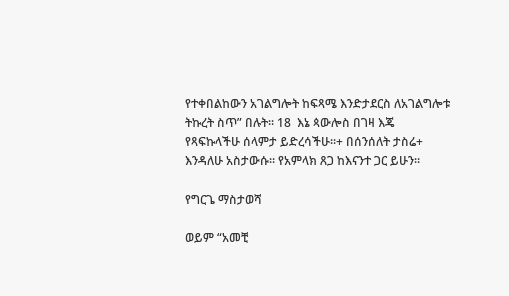የተቀበልከውን አገልግሎት ከፍጻሜ እንድታደርስ ለአገልግሎቱ ትኩረት ስጥ” በሉት። 18  እኔ ጳውሎስ በገዛ እጄ የጻፍኩላችሁ ሰላምታ ይድረሳችሁ።+ በሰንሰለት ታስሬ+ እንዳለሁ አስታውሱ። የአምላክ ጸጋ ከእናንተ ጋር ይሁን።

የግርጌ ማስታወሻ

ወይም “አመቺ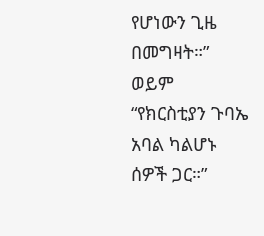የሆነውን ጊዜ በመግዛት።”
ወይም “የክርስቲያን ጉባኤ አባል ካልሆኑ ሰዎች ጋር።”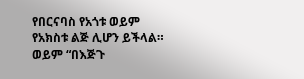የበርናባስ የአጎቱ ወይም የአክስቱ ልጅ ሊሆን ይችላል።
ወይም “በእጅጉ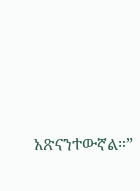አጽናንተውኛል።”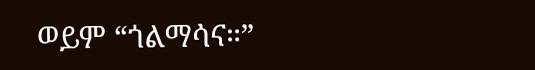ወይም “ጎልማሳና።”